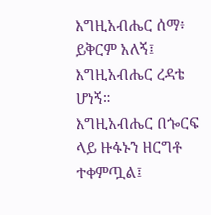እግዚአብሔር ሰማ፥ ይቅርም አለኝ፤ እግዚአብሔር ረዳቴ ሆነኝ።
እግዚአብሔር በጐርፍ ላይ ዙፋኑን ዘርግቶ ተቀምጧል፤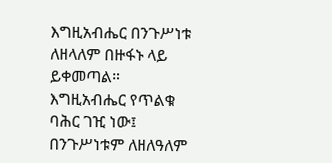እግዚአብሔር በንጉሥነቱ ለዘላለም በዙፋኑ ላይ ይቀመጣል።
እግዚአብሔር የጥልቁ ባሕር ገዢ ነው፤ በንጉሥነቱም ለዘለዓለም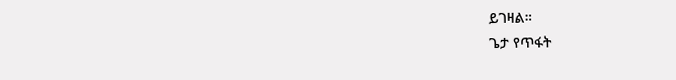ይገዛል።
ጌታ የጥፋት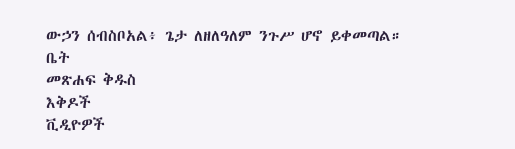ውኃን ሰብስቦአል፥ ጌታ ለዘለዓለም ንጉሥ ሆኖ ይቀመጣል።
ቤት
መጽሐፍ ቅዱስ
እቅዶች
ቪዲዮዎች